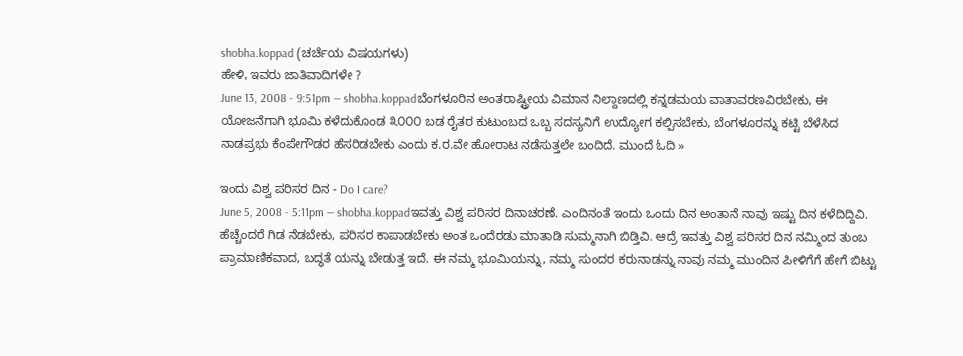shobha.koppad (ಚರ್ಚೆಯ ವಿಷಯಗಳು)
ಹೇಳಿ, ಇವರು ಜಾತಿವಾದಿಗಳೇ ?
June 13, 2008 - 9:51pm — shobha.koppadಬೆಂಗಳೂರಿನ ಅಂತರಾಷ್ಟ್ರೀಯ ವಿಮಾನ ನಿಲ್ದಾಣದಲ್ಲಿ ಕನ್ನಡಮಯ ವಾತಾವರಣವಿರಬೇಕು, ಈ ಯೋಜನೆಗಾಗಿ ಭೂಮಿ ಕಳೆದುಕೊಂಡ ೩೦೦೦ ಬಡ ರೈತರ ಕುಟುಂಬದ ಒಬ್ಬ ಸದಸ್ಯನಿಗೆ ಉದ್ಯೋಗ ಕಲ್ಪಿಸಬೇಕು, ಬೆಂಗಳೂರನ್ನು ಕಟ್ಟಿ ಬೆಳೆಸಿದ ನಾಡಪ್ರಭು ಕೆಂಪೇಗೌಡರ ಹೆಸರಿಡಬೇಕು ಎಂದು ಕ.ರ.ವೇ ಹೋರಾಟ ನಡೆಸುತ್ತಲೇ ಬಂದಿದೆ. ಮುಂದೆ ಓದಿ »

ಇಂದು ವಿಶ್ವ ಪರಿಸರ ದಿನ - Do I care?
June 5, 2008 - 5:11pm — shobha.koppadಇವತ್ತು ವಿಶ್ವ ಪರಿಸರ ದಿನಾಚರಣೆ. ಎಂದಿನಂತೆ ಇಂದು ಒಂದು ದಿನ ಅಂತಾನೆ ನಾವು ಇಷ್ಟು ದಿನ ಕಳೆದಿದ್ದಿವಿ. ಹೆಚ್ಚೆಂದರೆ ಗಿಡ ನೆಡಬೇಕು, ಪರಿಸರ ಕಾಪಾಡಬೇಕು ಅಂತ ಒಂದೆರಡು ಮಾತಾಡಿ ಸುಮ್ಮನಾಗಿ ಬಿಡ್ತಿವಿ. ಆದ್ರೆ ಇವತ್ತು ವಿಶ್ವ ಪರಿಸರ ದಿನ ನಮ್ಮಿಂದ ತುಂಬ ಪ್ರಾಮಾಣಿಕವಾದ, ಬದ್ಧತೆ ಯನ್ನು ಬೇಡುತ್ತ ಇದೆ. ಈ ನಮ್ಮ ಭೂಮಿಯನ್ನು, ನಮ್ಮ ಸುಂದರ ಕರುನಾಡನ್ನು ನಾವು ನಮ್ಮ ಮುಂದಿನ ಪೀಳಿಗೆಗೆ ಹೇಗೆ ಬಿಟ್ಟು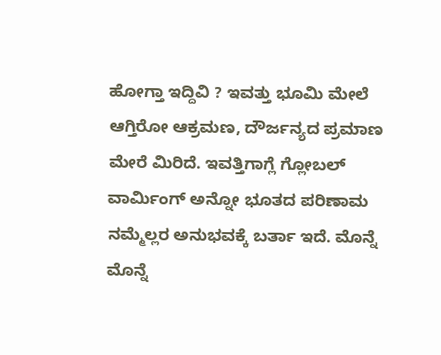ಹೋಗ್ತಾ ಇದ್ದಿವಿ ? ಇವತ್ತು ಭೂಮಿ ಮೇಲೆ ಆಗ್ತಿರೋ ಆಕ್ರಮಣ, ದೌರ್ಜನ್ಯದ ಪ್ರಮಾಣ ಮೇರೆ ಮಿರಿದೆ. ಇವತ್ತಿಗಾಗ್ಲೆ ಗ್ಲೋಬಲ್ ವಾರ್ಮಿಂಗ್ ಅನ್ನೋ ಭೂತದ ಪರಿಣಾಮ ನಮ್ಮೆಲ್ಲರ ಅನುಭವಕ್ಕೆ ಬರ್ತಾ ಇದೆ. ಮೊನ್ನೆ ಮೊನ್ನೆ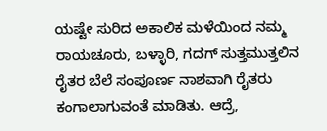ಯಷ್ಟೇ ಸುರಿದ ಅಕಾಲಿಕ ಮಳೆಯಿಂದ ನಮ್ಮ ರಾಯಚೂರು, ಬಳ್ಳಾರಿ, ಗದಗ್ ಸುತ್ತಮುತ್ತಲಿನ ರೈತರ ಬೆಲೆ ಸಂಪೂರ್ಣ ನಾಶವಾಗಿ ರೈತರು ಕಂಗಾಲಾಗುವಂತೆ ಮಾಡಿತು. ಆದ್ರೆ,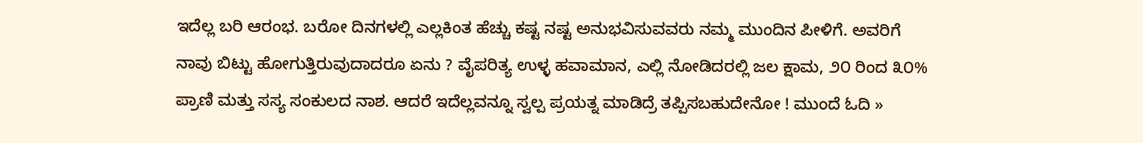ಇದೆಲ್ಲ ಬರಿ ಆರಂಭ. ಬರೋ ದಿನಗಳಲ್ಲಿ ಎಲ್ಲಕಿಂತ ಹೆಚ್ಚು ಕಷ್ಟ ನಷ್ಟ ಅನುಭವಿಸುವವರು ನಮ್ಮ ಮುಂದಿನ ಪೀಳಿಗೆ. ಅವರಿಗೆ ನಾವು ಬಿಟ್ಟು ಹೋಗುತ್ತಿರುವುದಾದರೂ ಏನು ? ವೈಪರಿತ್ಯ ಉಳ್ಳ ಹವಾಮಾನ, ಎಲ್ಲಿ ನೋಡಿದರಲ್ಲಿ ಜಲ ಕ್ಷಾಮ, ೨೦ ರಿಂದ ೩೦% ಪ್ರಾಣಿ ಮತ್ತು ಸಸ್ಯ ಸಂಕುಲದ ನಾಶ. ಆದರೆ ಇದೆಲ್ಲವನ್ನೂ ಸ್ವಲ್ಪ ಪ್ರಯತ್ನ ಮಾಡಿದ್ರೆ ತಪ್ಪಿಸಬಹುದೇನೋ ! ಮುಂದೆ ಓದಿ »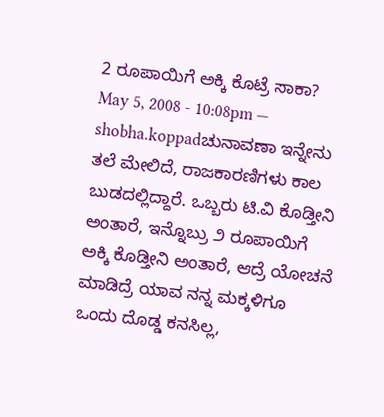2 ರೂಪಾಯಿಗೆ ಅಕ್ಕಿ ಕೊಟ್ರೆ ಸಾಕಾ?
May 5, 2008 - 10:08pm — shobha.koppadಚುನಾವಣಾ ಇನ್ನೇನು ತಲೆ ಮೇಲಿದೆ, ರಾಜಕಾರಣಿಗಳು ಕಾಲ ಬುಡದಲ್ಲಿದ್ದಾರೆ. ಒಬ್ಬರು ಟಿ.ವಿ ಕೊಡ್ತೀನಿ ಅಂತಾರೆ, ಇನ್ನೊಬ್ರು ೨ ರೂಪಾಯಿಗೆ ಅಕ್ಕಿ ಕೊಡ್ತೀನಿ ಅಂತಾರೆ, ಆದ್ರೆ ಯೋಚನೆ ಮಾಡಿದ್ರೆ ಯಾವ ನನ್ನ ಮಕ್ಕಳಿಗೂ ಒಂದು ದೊಡ್ಡ ಕನಸಿಲ್ಲ,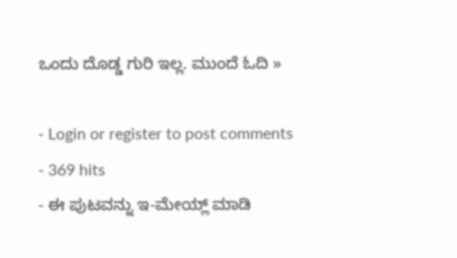ಒಂದು ದೊಡ್ಡ ಗುರಿ ಇಲ್ಲ. ಮುಂದೆ ಓದಿ »

- Login or register to post comments
- 369 hits
- ಈ ಪುಟವನ್ನು ಇ-ಮೇಯ್ಲ್ ಮಾಡಿ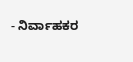- ನಿರ್ವಾಹಕರ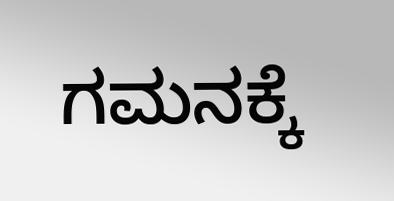ಗಮನಕ್ಕೆ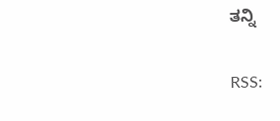ತನ್ನಿ

RSS: